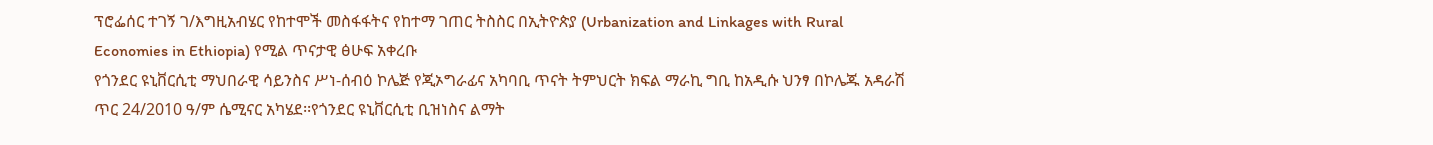ፕሮፌሰር ተገኝ ገ/እግዚአብሄር የከተሞች መስፋፋትና የከተማ ገጠር ትስስር በኢትዮጵያ (Urbanization and Linkages with Rural Economies in Ethiopia) የሚል ጥናታዊ ፅሁፍ አቀረቡ
የጎንደር ዩኒቨርሲቲ ማህበራዊ ሳይንስና ሥነ-ሰብዕ ኮሌጅ የጂኦግራፊና አካባቢ ጥናት ትምህርት ክፍል ማራኪ ግቢ ከአዲሱ ህንፃ በኮሌጁ አዳራሽ ጥር 24/2010 ዓ/ም ሴሚናር አካሄደ፡፡የጎንደር ዩኒቨርሲቲ ቢዝነስና ልማት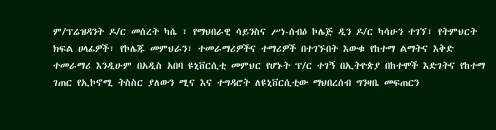ም/ፕሬዝዳንት ዶ/ር መሰረት ካሴ ፣ የማህበራዊ ሳይንስና ሥነ-ሰብዕ ኮሌጅ ዲን ዶ/ር ካሳሁን ተገኘ፣ የትምህርት ክፍል ሀላፊዎች፣ የኮሌጁ መምህራን፣ ተመራማሪዎችና ተማሪዎች በተገኙበት እውቁ የከተማ ልማትና እቅድ ተመራማሪ እንዲሁም በአዲስ አበባ ዩኒቨርሲቲ መምህር የሆኑት ፕ/ር ተገኝ በኢትዮጵያ በከተሞች እድገትና የከተማ ገጠር የኢኮኖሚ ትስስር ያለውን ሚና እና ተግዳሮት ለዩኒቨርሲቲው ማህበረሰብ ግንዛቤ መፍጠርን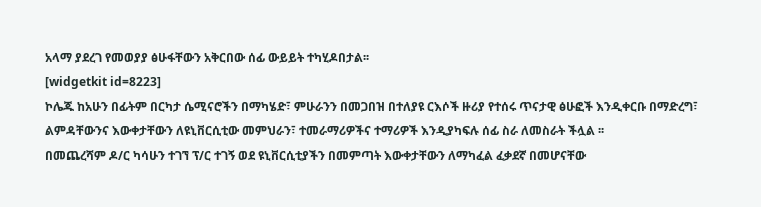አላማ ያደረገ የመወያያ ፅሁፋቸውን አቅርበው ሰፊ ውይይት ተካሂዶበታል፡፡
[widgetkit id=8223]
ኮሌጁ ከአሁን በፊትም በርካታ ሴሚናሮችን በማካሄድ፣ ምሁራንን በመጋበዝ በተለያዩ ርእሶች ዙሪያ የተሰሩ ጥናታዊ ፅሁፎች እንዲቀርቡ በማድረግ፣ ልምዳቸውንና እውቀታቸውን ለዩኒቨርሲቲው መምህራን፣ ተመራማሪዎችና ተማሪዎች እንዲያካፍሉ ሰፊ ስራ ለመስራት ችሏል ፡፡
በመጨረሻም ዶ/ር ካሳሁን ተገኘ ፕ/ር ተገኝ ወደ ዩኒቨርሲቲያችን በመምጣት እውቀታቸውን ለማካፈል ፈቃደኛ በመሆናቸው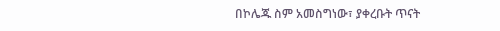በኮሌጁ ስም አመስግነው፣ ያቀረቡት ጥናት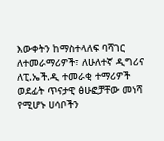እውቀትን ከማስተላለፍ ባሻገር ለተመራማሪዎች፣ ለሁለተኛ ዲግሪና ለፒ.ኤች.ዲ ተመራቂ ተማሪዎች ወደፊት ጥናታዊ ፅሁፎቻቸው መነሻ የሚሆኑ ሀሳቦችን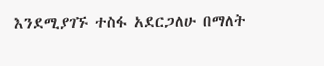እንደሚያገኙ ተስፋ አደርጋለሁ በማለት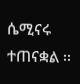ሴሚናሩ ተጠናቋል ፡፡